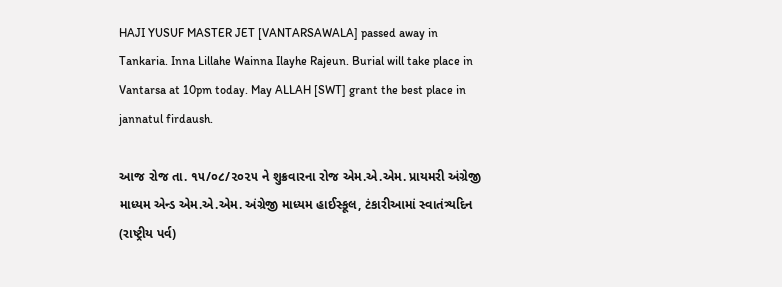HAJI YUSUF MASTER JET [VANTARSAWALA] passed away in Tankaria. Inna Lillahe Wainna Ilayhe Rajeun. Burial will take place in Vantarsa at 10pm today. May ALLAH [SWT] grant the best place in jannatul firdaush.

આજ રોજ તા. ૧૫/૦૮/૨૦૨૫ ને શુક્રવારના રોજ એમ.એ.એમ. પ્રાયમરી અંગ્રેજી માધ્યમ એન્ડ એમ.એ.એમ. અંગ્રેજી માધ્યમ હાઈસ્કૂલ, ટંકારીઆમાં સ્વાતંત્ર્યદિન (રાષ્ટ્રીય પર્વ)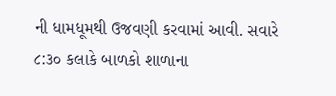ની ધામધૂમથી ઉજવણી કરવામાં આવી. સવારે ૮:૩૦ કલાકે બાળકો શાળાના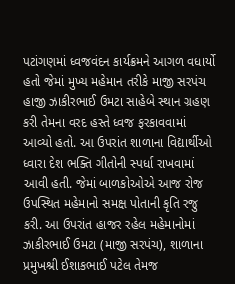પટાંગણમાં ધ્વજવંદન કાર્યક્રમને આગળ વધાર્યો હતો જેમાં મુખ્ય મહેમાન તરીકે માજી સરપંચ હાજી ઝાકીરભાઈ ઉમટા સાહેબે સ્થાન ગ્રહણ કરી તેમના વરદ હસ્તે ધ્વજ ફરકાવવામાં આવ્યો હતો. આ ઉપરાંત શાળાના વિદ્યાર્થીઓ ધ્વારા દેશ ભક્તિ ગીતોની સ્પર્ધા રાખવામાં આવી હતી. જેમાં બાળકોઓએ આજ રોજ ઉપસ્થિત મહેમાનો સમક્ષ પોતાની કૃતિ રજુ કરી. આ ઉપરાંત હાજર રહેલ મહેમાનોમાં ઝાકીરભાઈ ઉમટા (માજી સરપંચ), શાળાના પ્રમુખશ્રી ઈશાકભાઈ પટેલ તેમજ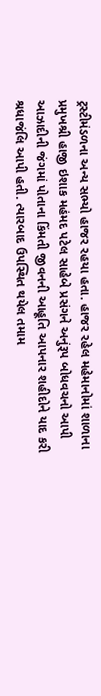ટ્રસ્ટીમંડળના અન્ય સભ્યો હાજર રહયા હતા. હાજર રહેલ મહેમાનોમાં શાળાના પ્રમુખશ્રી હાજી ઇશાક મહંમદ પટેલ સાહેબે પ્રસંગને અનુંરૂપ બોધવચનો આપી આઝાદીની જંગમાં પોતાના કિંમતી જીવનની આહૂતિ આપનાર શહીદોને યાદ કરી શ્રધાજંલિ આપી હતી. ત્યારબાદ ઉપસ્થિત થયેલ તમામ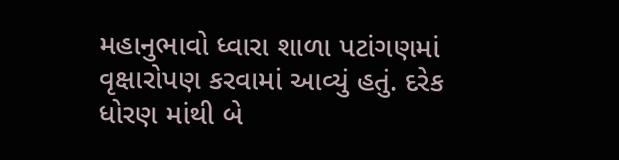મહાનુભાવો ધ્વારા શાળા પટાંગણમાં વૃક્ષારોપણ કરવામાં આવ્યું હતું. દરેક ધોરણ માંથી બે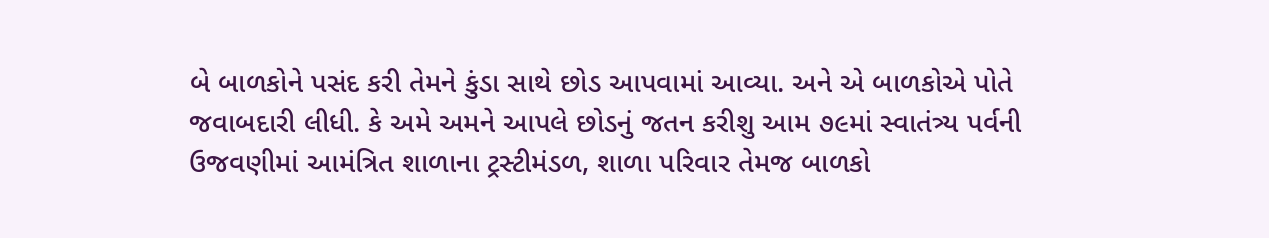બે બાળકોને પસંદ કરી તેમને કુંડા સાથે છોડ આપવામાં આવ્યા. અને એ બાળકોએ પોતે જવાબદારી લીધી. કે અમે અમને આપલે છોડનું જતન કરીશુ આમ ૭૯માં સ્વાતંત્ર્ય પર્વની ઉજવણીમાં આમંત્રિત શાળાના ટ્રસ્ટીમંડળ, શાળા પરિવાર તેમજ બાળકો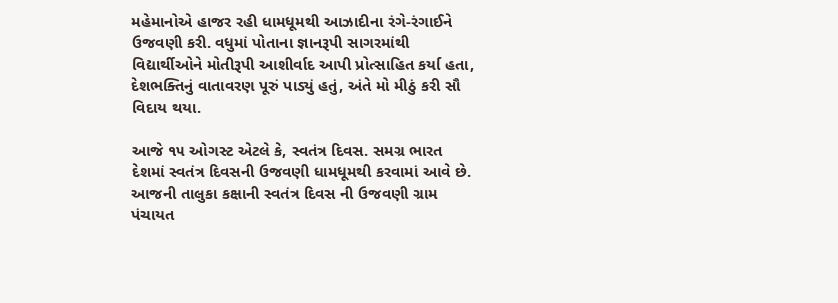મહેમાનોએ હાજર રહી ધામધૂમથી આઝાદીના રંગે-રંગાઈને ઉજવણી કરી. વધુમાં પોતાના જ્ઞાનરૂપી સાગરમાંથી વિદ્યાર્થીઓને મોતીરૂપી આશીર્વાદ આપી પ્રોત્સાહિત કર્યા હતા, દેશભક્તિનું વાતાવરણ પૂરું પાડ્યું હતું, અંતે મો મીઠું કરી સૌ વિદાય થયા.

આજે ૧૫ ઓગસ્ટ એટલે કે, સ્વતંત્ર દિવસ. સમગ્ર ભારત દેશમાં સ્વતંત્ર દિવસની ઉજવણી ધામધૂમથી કરવામાં આવે છે. આજની તાલુકા કક્ષાની સ્વતંત્ર દિવસ ની ઉજવણી ગ્રામ પંચાયત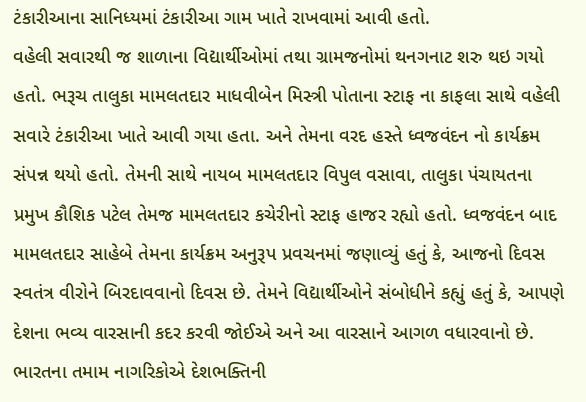ટંકારીઆના સાનિધ્યમાં ટંકારીઆ ગામ ખાતે રાખવામાં આવી હતો.
વહેલી સવારથી જ શાળાના વિદ્યાર્થીઓમાં તથા ગ્રામજનોમાં થનગનાટ શરુ થઇ ગયો હતો. ભરૂચ તાલુકા મામલતદાર માધવીબેન મિસ્ત્રી પોતાના સ્ટાફ ના કાફલા સાથે વહેલી સવારે ટંકારીઆ ખાતે આવી ગયા હતા. અને તેમના વરદ હસ્તે ધ્વજવંદન નો કાર્યક્રમ સંપન્ન થયો હતો. તેમની સાથે નાયબ મામલતદાર વિપુલ વસાવા, તાલુકા પંચાયતના પ્રમુખ કૌશિક પટેલ તેમજ મામલતદાર કચેરીનો સ્ટાફ હાજર રહ્યો હતો. ધ્વજવંદન બાદ મામલતદાર સાહેબે તેમના કાર્યક્રમ અનુરૂપ પ્રવચનમાં જણાવ્યું હતું કે, આજનો દિવસ સ્વતંત્ર વીરોને બિરદાવવાનો દિવસ છે. તેમને વિદ્યાર્થીઓને સંબોધીને કહ્યું હતું કે, આપણે દેશના ભવ્ય વારસાની કદર કરવી જોઈએ અને આ વારસાને આગળ વધારવાનો છે. ભારતના તમામ નાગરિકોએ દેશભક્તિની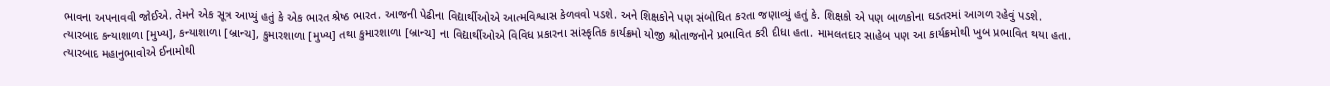ભાવના અપનાવવી જોઈએ. તેમને એક સૂત્ર આપ્યું હતું કે એક ભારત શ્રેષ્ઠ ભારત. આજની પેઢીના વિદ્યાર્થીઓએ આત્મવિશ્વાસ કેળવવો પડશે. અને શિક્ષકોને પણ સંબોધિત કરતા જણાવ્યું હતું કે. શિક્ષકો એ પણ બાળકોના ઘડતરમાં આગળ રહેવું પડશે.
ત્યારબાદ કન્યાશાળા [મુખ્ય], કન્યાશાળા [બ્રાન્ચ], કુમારશાળા [મુખ્ય] તથા કુમારશાળા [બ્રાન્ચ] ના વિદ્યાર્થીઓએ વિવિધ પ્રકારના સાંસ્કૃતિક કાર્યક્રમો યોજી શ્રોતાજનોને પ્રભાવિત કરી દીધા હતા. મામલતદાર સાહેબ પણ આ કાર્યક્રમોથી ખુબ પ્રભાવિત થયા હતા.
ત્યારબાદ મહાનુભાવોએ ઈનામોથી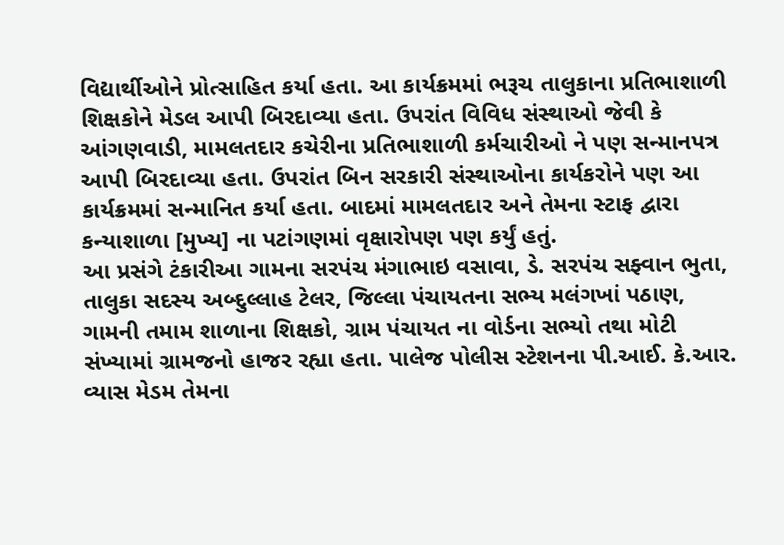વિદ્યાર્થીઓને પ્રોત્સાહિત કર્યા હતા. આ કાર્યક્રમમાં ભરૂચ તાલુકાના પ્રતિભાશાળી શિક્ષકોને મેડલ આપી બિરદાવ્યા હતા. ઉપરાંત વિવિધ સંસ્થાઓ જેવી કે આંગણવાડી, મામલતદાર કચેરીના પ્રતિભાશાળી કર્મચારીઓ ને પણ સન્માનપત્ર આપી બિરદાવ્યા હતા. ઉપરાંત બિન સરકારી સંસ્થાઓના કાર્યકરોને પણ આ કાર્યક્રમમાં સન્માનિત કર્યા હતા. બાદમાં મામલતદાર અને તેમના સ્ટાફ દ્વારા કન્યાશાળા [મુખ્ય] ના પટાંગણમાં વૃક્ષારોપણ પણ કર્યું હતું.
આ પ્રસંગે ટંકારીઆ ગામના સરપંચ મંગાભાઇ વસાવા, ડે. સરપંચ સફ્વાન ભુતા, તાલુકા સદસ્ય અબ્દુલ્લાહ ટેલર, જિલ્લા પંચાયતના સભ્ય મલંગખાં પઠાણ, ગામની તમામ શાળાના શિક્ષકો, ગ્રામ પંચાયત ના વોર્ડના સભ્યો તથા મોટી સંખ્યામાં ગ્રામજનો હાજર રહ્યા હતા. પાલેજ પોલીસ સ્ટેશનના પી.આઈ. કે.આર. વ્યાસ મેડમ તેમના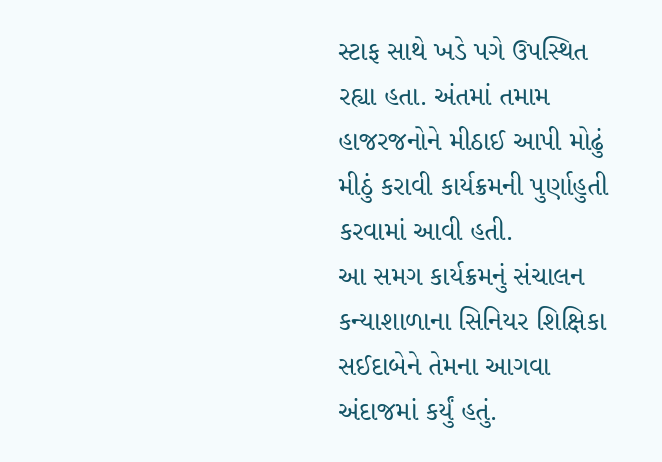સ્ટાફ સાથે ખડે પગે ઉપસ્થિત રહ્યા હતા. અંતમાં તમામ હાજરજનોને મીઠાઈ આપી મોઢું મીઠું કરાવી કાર્યક્રમની પુર્ણાહુતી કરવામાં આવી હતી.
આ સમગ કાર્યક્રમનું સંચાલન કન્યાશાળાના સિનિયર શિક્ષિકા સઈદાબેને તેમના આગવા અંદાજમાં કર્યું હતું.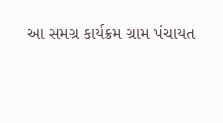આ સમગ્ર કાર્યક્રમ ગ્રામ પંચાયત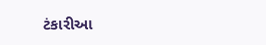ટંકારીઆ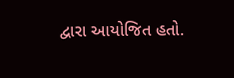દ્વારા આયોજિત હતો.